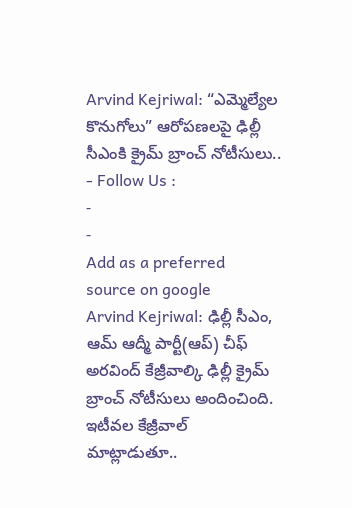Arvind Kejriwal: “ఎమ్మెల్యేల కొనుగోలు” ఆరోపణలపై ఢిల్లీ సీఎంకి క్రైమ్ బ్రాంచ్ నోటీసులు..
- Follow Us :
-
-
Add as a preferred
source on google
Arvind Kejriwal: ఢిల్లీ సీఎం, ఆమ్ ఆద్మీ పార్టీ(ఆప్) చీఫ్ అరవింద్ కేజ్రీవాల్కి ఢిల్లీ క్రైమ్ బ్రాంచ్ నోటీసులు అందించింది. ఇటీవల కేజ్రీవాల్ మాట్లాడుతూ..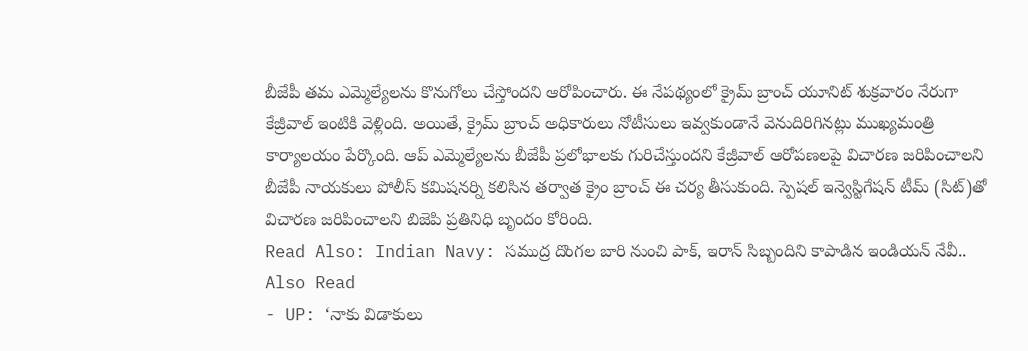బీజేపీ తమ ఎమ్మెల్యేలను కొనుగోలు చేస్తోందని ఆరోపించారు. ఈ నేపథ్యంలో క్రైమ్ బ్రాంచ్ యూనిట్ శుక్రవారం నేరుగా కేజ్రీవాల్ ఇంటికి వెళ్లింది. అయితే, క్రైమ్ బ్రాంచ్ అధికారులు నోటీసులు ఇవ్వకుండానే వెనుదిరిగినట్లు ముఖ్యమంత్రి కార్యాలయం పేర్కొంది. ఆప్ ఎమ్మెల్యేలను బీజేపీ ప్రలోభాలకు గురిచేస్తుందని కేజ్రీవాల్ ఆరోపణలపై విచారణ జరిపించాలని బీజేపీ నాయకులు పోలీస్ కమిషనర్ని కలిసిన తర్వాత క్రైం బ్రాంచ్ ఈ చర్య తీసుకుంది. స్పెషల్ ఇన్వెస్టిగేషన్ టీమ్ (సిట్)తో విచారణ జరిపించాలని బిజెపి ప్రతినిధి బృందం కోరింది.
Read Also: Indian Navy: సముద్ర దొంగల బారి నుంచి పాక్, ఇరాన్ సిబ్బందిని కాపాడిన ఇండియన్ నేవీ..
Also Read
- UP: ‘నాకు విడాకులు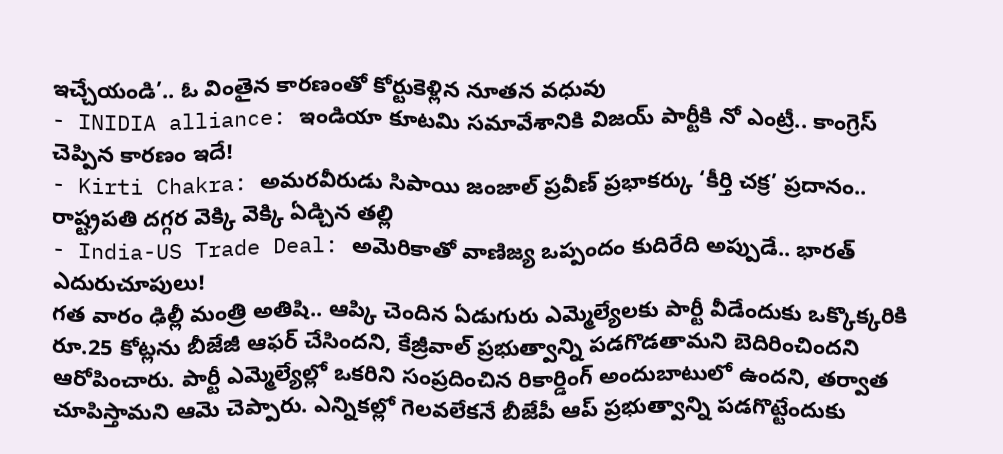ఇచ్చేయండి’.. ఓ వింతైన కారణంతో కోర్టుకెళ్లిన నూతన వధువు
- INIDIA alliance: ఇండియా కూటమి సమావేశానికి విజయ్ పార్టీకి నో ఎంట్రీ.. కాంగ్రెస్ చెప్పిన కారణం ఇదే!
- Kirti Chakra: అమరవీరుడు సిపాయి జంజాల్ ప్రవీణ్ ప్రభాకర్కు ‘కీర్తి చక్ర’ ప్రదానం.. రాష్ట్రపతి దగ్గర వెక్కి వెక్కి ఏడ్చిన తల్లి
- India-US Trade Deal: అమెరికాతో వాణిజ్య ఒప్పందం కుదిరేది అప్పుడే.. భారత్ ఎదురుచూపులు!
గత వారం ఢిల్లీ మంత్రి అతిషి.. ఆప్కి చెందిన ఏడుగురు ఎమ్మెల్యేలకు పార్టీ వీడేందుకు ఒక్కొక్కరికి రూ.25 కోట్లను బీజేజీ ఆఫర్ చేసిందని, కేజ్రీవాల్ ప్రభుత్వాన్ని పడగొడతామని బెదిరించిందని ఆరోపించారు. పార్టీ ఎమ్మెల్యేల్లో ఒకరిని సంప్రదించిన రికార్డింగ్ అందుబాటులో ఉందని, తర్వాత చూపిస్తామని ఆమె చెప్పారు. ఎన్నికల్లో గెలవలేకనే బీజేపీ ఆప్ ప్రభుత్వాన్ని పడగొట్టేందుకు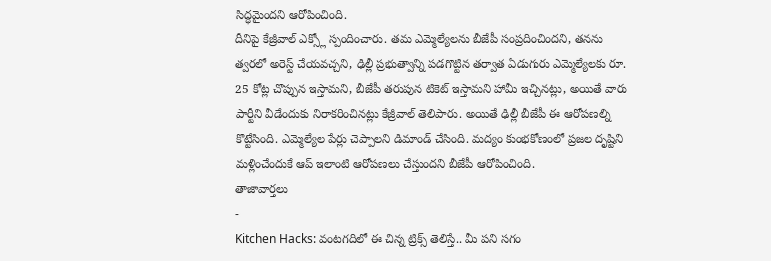సిద్ధమైందని ఆరోపించింది.
దీనిపై కేజ్రీవాల్ ఎక్స్లో స్పందించారు. తమ ఎమ్మెల్యేలను బీజేపీ సంప్రదించిందని, తనను త్వరలో అరెస్ట్ చేయవచ్చని, ఢిల్లీ ప్రభుత్వాన్ని పడగొట్టిన తర్వాత ఏడుగురు ఎమ్మెల్యేలకు రూ. 25 కోట్ల చొప్పున ఇస్తామని, బీజేపీ తరుపున టికెట్ ఇస్తామని హామీ ఇచ్చినట్లు, అయితే వారు పార్టీని వీడేందుకు నిరాకరించినట్లు కేజ్రీవాల్ తెలిపారు. అయితే ఢిల్లీ బీజేపీ ఈ ఆరోపణల్ని కొట్టేసింది. ఎమ్మెల్యేల పేర్లు చెప్పాలని డిమాండ్ చేసింది. మద్యం కుంభకోణంలో ప్రజల దృష్టిని మళ్లించేందుకే ఆప్ ఇలాంటి ఆరోపణలు చేస్తుందని బీజేపీ ఆరోపించింది.
తాజావార్తలు
-
Kitchen Hacks: వంటగదిలో ఈ చిన్న ట్రిక్స్ తెలిస్తే.. మీ పని సగం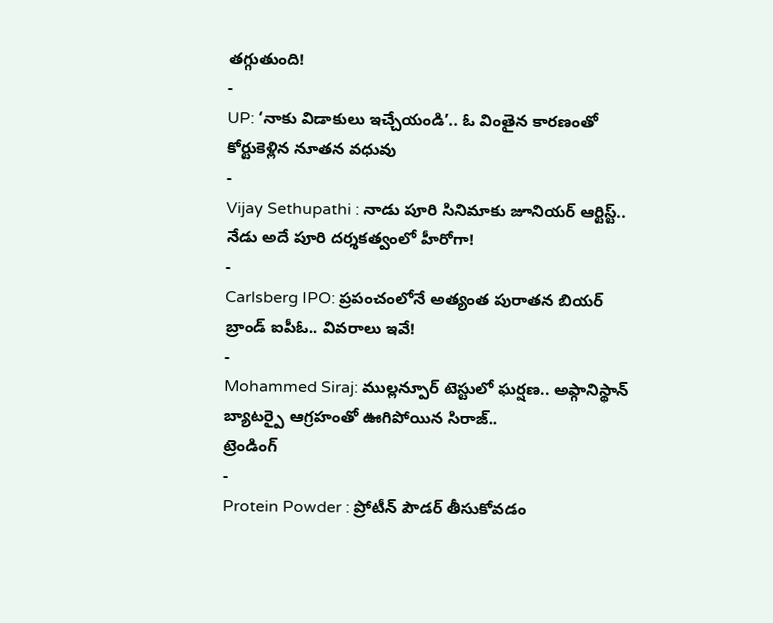తగ్గుతుంది!
-
UP: ‘నాకు విడాకులు ఇచ్చేయండి’.. ఓ వింతైన కారణంతో కోర్టుకెళ్లిన నూతన వధువు
-
Vijay Sethupathi : నాడు పూరి సినిమాకు జూనియర్ ఆర్టిస్ట్.. నేడు అదే పూరి దర్శకత్వంలో హీరోగా!
-
Carlsberg IPO: ప్రపంచంలోనే అత్యంత పురాతన బియర్ బ్రాండ్ ఐపీఓ.. వివరాలు ఇవే!
-
Mohammed Siraj: ముల్లన్పూర్ టెస్టులో ఘర్షణ.. అఫ్గానిస్థాన్ బ్యాటర్పై ఆగ్రహంతో ఊగిపోయిన సిరాజ్..
ట్రెండింగ్
-
Protein Powder : ప్రోటీన్ పౌడర్ తీసుకోవడం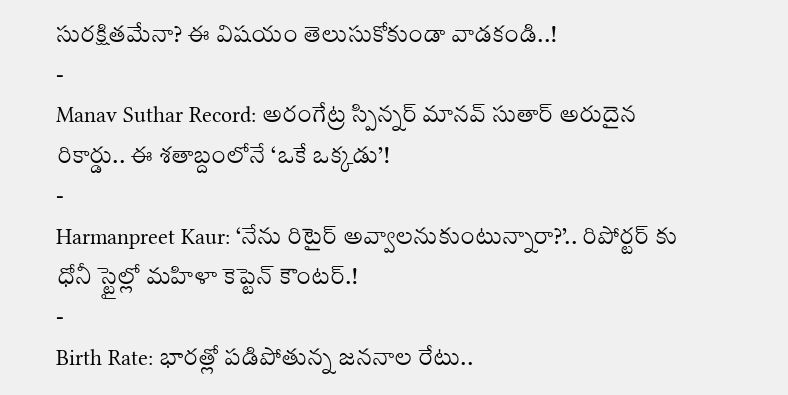సురక్షితమేనా? ఈ విషయం తెలుసుకోకుండా వాడకండి..!
-
Manav Suthar Record: అరంగేట్ర స్పిన్నర్ మానవ్ సుతార్ అరుదైన రికార్డు.. ఈ శతాబ్దంలోనే ‘ఒకే ఒక్కడు’!
-
Harmanpreet Kaur: ‘నేను రిటైర్ అవ్వాలనుకుంటున్నారా?’.. రిపోర్టర్ కు ధోనీ స్టైల్లో మహిళా కెప్టెన్ కౌంటర్.!
-
Birth Rate: భారత్లో పడిపోతున్న జననాల రేటు..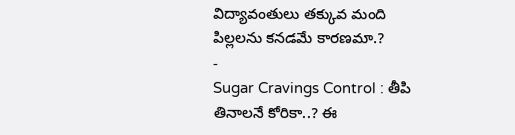విద్యావంతులు తక్కువ మంది పిల్లలను కనడమే కారణమా.?
-
Sugar Cravings Control : తీపి తినాలనే కోరికా..? ఈ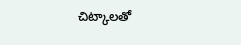చిట్కాలతో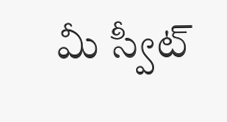మీ స్వీట్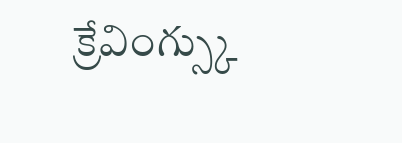క్రేవింగ్స్కు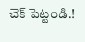చెక్ పెట్టండి.!